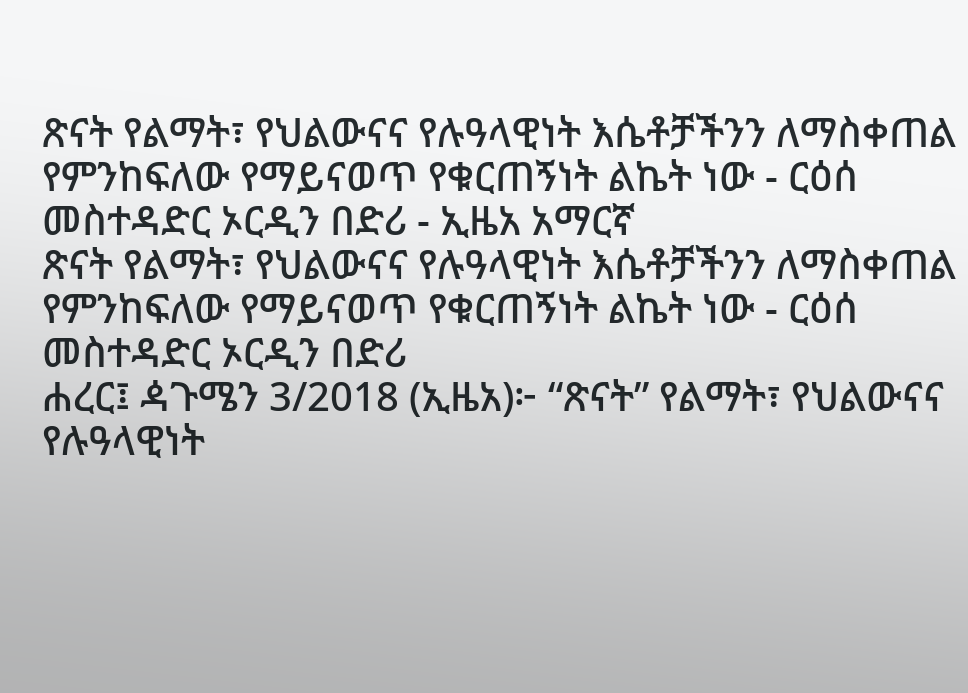ጽናት የልማት፣ የህልውናና የሉዓላዊነት እሴቶቻችንን ለማስቀጠል የምንከፍለው የማይናወጥ የቁርጠኝነት ልኬት ነው - ርዕሰ መስተዳድር ኦርዲን በድሪ - ኢዜአ አማርኛ
ጽናት የልማት፣ የህልውናና የሉዓላዊነት እሴቶቻችንን ለማስቀጠል የምንከፍለው የማይናወጥ የቁርጠኝነት ልኬት ነው - ርዕሰ መስተዳድር ኦርዲን በድሪ
ሐረር፤ ዻጉሜን 3/2018 (ኢዜአ)፦ “ጽናት” የልማት፣ የህልውናና የሉዓላዊነት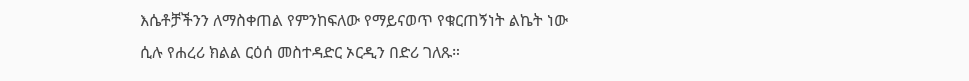እሴቶቻችንን ለማስቀጠል የምንከፍለው የማይናወጥ የቁርጠኝነት ልኬት ነው ሲሉ የሐረሪ ክልል ርዕሰ መስተዳድር ኦርዲን በድሪ ገለጹ።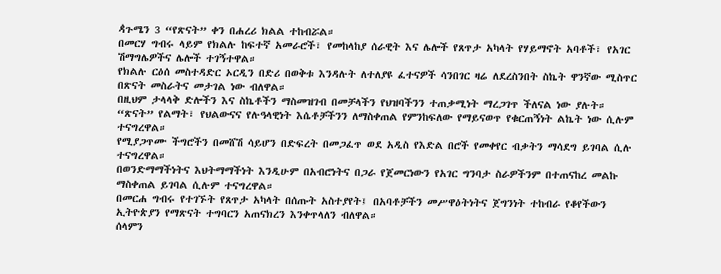ዻጉሜን 3 “የጽናት” ቀን በሐረሪ ክልል ተከብሯል።
በመርሃ ግብሩ ላይም የክልሉ ከፍተኛ አመራሮች፣ የመከላከያ ሰራዊት እና ሌሎች የጸጥታ አካላት የሃይማኖት አባቶች፣ የአገር ሽማግሌዎችና ሌሎች ተገኝተዋል።
የክልሉ ርዕሰ መስተዳድር ኦርዲን በድሪ በወቅቱ እንዳሉት ለተለያዩ ፈተናዎች ሳንበገር ዛሬ ለደረስንበት ስኬት ዋንኛው ሚስጥር በጽናት መስራትና መታገል ነው ብለዋል።
በዚህም ታላላቅ ድሎችን እና ስኬቶችን ማስመዝገብ በመቻላችን የህዝባችንን ተጠቃሚነት ማረጋገጥ ችለናል ነው ያሉት።
“ጽናት” የልማት፣ የህልውናና የሉዓላዊነት እሴቶቻችንን ለማስቀጠል የምንከፍለው የማይናወጥ የቁርጠኝነት ልኬት ነው ሲሉም ተናግረዋል።
የሚያጋጥሙ ችግሮችን በመሸሽ ሳይሆን በድፍረት በመጋፈጥ ወደ አዲስ የእድል በሮች የመቀየር ብቃትን ማሳደግ ይገባል ሲሉ ተናግረዋል።
በወንድማማችነትና እህትማማችነት እንዲሁም በአብሮነትና በጋራ የጀመርነውን የአገር ግንባታ ስራዎችንም በተጠናከረ መልኩ ማስቀጠል ይገባል ሲሉም ተናግረዋል።
በመርሐ ግብሩ የተገኙት የጸጥታ አካላት በሰጡት አስተያየት፤ በአባቶቻችን መሥዋዕትነትና ጀግንነት ተከብራ የቆየችውን ኢትዮጵያን የማጽናት ተግባርን አጠናክረን እንቀጥላለን ብለዋል።
ሰላምን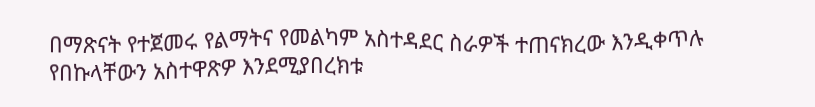በማጽናት የተጀመሩ የልማትና የመልካም አስተዳደር ስራዎች ተጠናክረው እንዲቀጥሉ የበኩላቸውን አስተዋጽዎ እንደሚያበረክቱ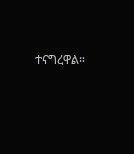ተናግረዋል።